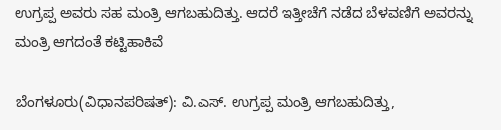ಉಗ್ರಪ್ಪ ಅವರು ಸಹ ಮಂತ್ರಿ ಆಗಬಹುದಿತ್ತು. ಆದರೆ ಇತ್ತೀಚೆಗೆ ನಡೆದ ಬೆಳವಣಿಗೆ ಅವರನ್ನು ಮಂತ್ರಿ ಆಗದಂತೆ ಕಟ್ಟಿಹಾಕಿವೆ

ಬೆಂಗಳೂರು(ವಿಧಾನಪರಿಷತ್‌): ವಿ.ಎಸ್‌. ಉಗ್ರಪ್ಪ ಮಂತ್ರಿ ಆಗಬಹುದಿತ್ತು,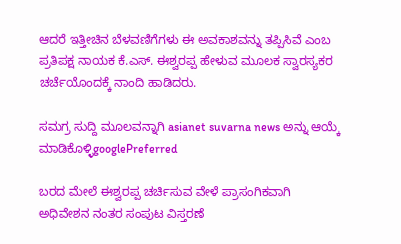ಆದರೆ ಇತ್ತೀಚಿನ ಬೆಳವಣಿಗೆಗಳು ಈ ಅವಕಾಶವನ್ನು ತಪ್ಪಿಸಿವೆ ಎಂಬ ಪ್ರತಿಪಕ್ಷ ನಾಯಕ ಕೆ.ಎಸ್‌. ಈಶ್ವರಪ್ಪ ಹೇಳುವ ಮೂಲಕ ಸ್ವಾರಸ್ಯಕರ ಚರ್ಚೆಯೊಂದಕ್ಕೆ ನಾಂದಿ ಹಾಡಿದರು.

ಸಮಗ್ರ ಸುದ್ದಿ ಮೂಲವನ್ನಾಗಿ asianet suvarna news ಅನ್ನು ಆಯ್ಕೆ ಮಾಡಿಕೊಳ್ಳಿgooglePreferred

ಬರದ ಮೇಲೆ ಈಶ್ವರಪ್ಪ ಚರ್ಚಿಸುವ ವೇಳೆ ಪ್ರಾಸಂಗಿಕವಾಗಿ ಅಧಿವೇಶನ ನಂತರ ಸಂಪುಟ ವಿಸ್ತರಣೆ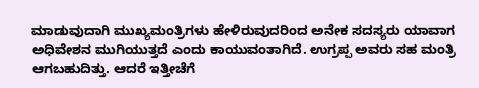ಮಾಡುವುದಾಗಿ ಮುಖ್ಯಮಂತ್ರಿಗಳು ಹೇಳಿರುವುದರಿಂದ ಅನೇಕ ಸದಸ್ಯರು ಯಾವಾಗ ಅಧಿವೇಶನ ಮುಗಿಯುತ್ತದೆ ಎಂದು ಕಾಯುವಂತಾಗಿದೆ. ಉಗ್ರಪ್ಪ ಅವರು ಸಹ ಮಂತ್ರಿ ಆಗಬಹುದಿತ್ತು. ಆದರೆ ಇತ್ತೀಚೆಗೆ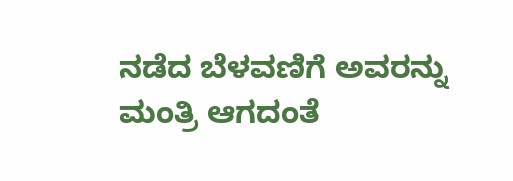ನಡೆದ ಬೆಳವಣಿಗೆ ಅವರನ್ನು ಮಂತ್ರಿ ಆಗದಂತೆ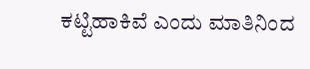ಕಟ್ಟಿಹಾಕಿವೆ ಎಂದು ಮಾತಿನಿಂದ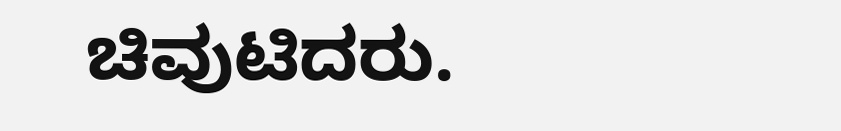ಚಿವುಟಿದರು.